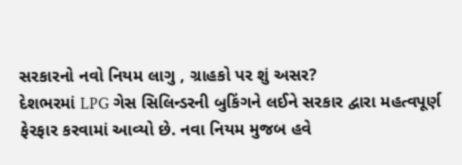સરકારનો નવો નિયમ લાગુ , ગ્રાહકો પર શું અસર?
દેશભરમાં LPG ગેસ સિલિન્ડરની બુકિંગને લઈને સરકાર દ્વારા મહત્વપૂર્ણ ફેરફાર કરવામાં આવ્યો છે. નવા નિયમ મુજબ હવે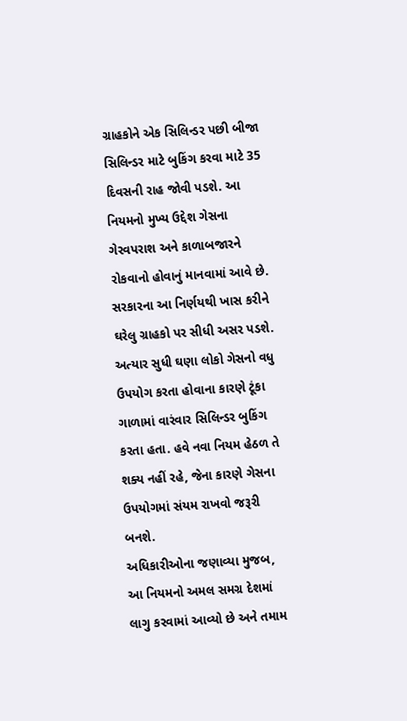ગ્રાહકોને એક સિલિન્ડર પછી બીજા સિલિન્ડર માટે બુકિંગ કરવા માટે 35 દિવસની રાહ જોવી પડશે. આ નિયમનો મુખ્ય ઉદ્દેશ ગેસના ગેરવપરાશ અને કાળાબજારને રોકવાનો હોવાનું માનવામાં આવે છે.
સરકારના આ નિર્ણયથી ખાસ કરીને ઘરેલુ ગ્રાહકો પર સીધી અસર પડશે. અત્યાર સુધી ઘણા લોકો ગેસનો વધુ ઉપયોગ કરતા હોવાના કારણે ટૂંકા ગાળામાં વારંવાર સિલિન્ડર બુકિંગ કરતા હતા. હવે નવા નિયમ હેઠળ તે શક્ય નહીં રહે, જેના કારણે ગેસના ઉપયોગમાં સંયમ રાખવો જરૂરી બનશે.
અધિકારીઓના જણાવ્યા મુજબ, આ નિયમનો અમલ સમગ્ર દેશમાં લાગુ કરવામાં આવ્યો છે અને તમામ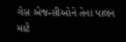ગેસ એજન્સીઓને તેના પાલન માટે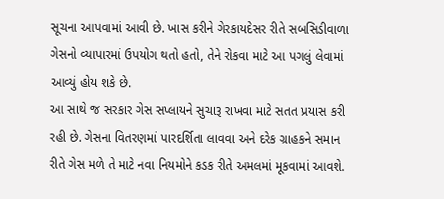સૂચના આપવામાં આવી છે. ખાસ કરીને ગેરકાયદેસર રીતે સબસિડીવાળા ગેસનો વ્યાપારમાં ઉપયોગ થતો હતો, તેને રોકવા માટે આ પગલું લેવામાં આવ્યું હોય શકે છે.
આ સાથે જ સરકાર ગેસ સપ્લાયને સુચારૂ રાખવા માટે સતત પ્રયાસ કરી રહી છે. ગેસના વિતરણમાં પારદર્શિતા લાવવા અને દરેક ગ્રાહકને સમાન રીતે ગેસ મળે તે માટે નવા નિયમોને કડક રીતે અમલમાં મૂકવામાં આવશે.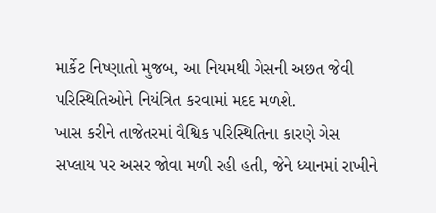માર્કેટ નિષ્ણાતો મુજબ, આ નિયમથી ગેસની અછત જેવી પરિસ્થિતિઓને નિયંત્રિત કરવામાં મદદ મળશે.
ખાસ કરીને તાજેતરમાં વૈશ્વિક પરિસ્થિતિના કારણે ગેસ સપ્લાય પર અસર જોવા મળી રહી હતી, જેને ધ્યાનમાં રાખીને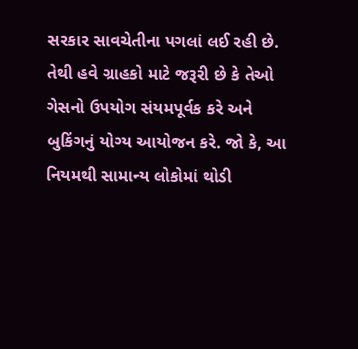સરકાર સાવચેતીના પગલાં લઈ રહી છે. તેથી હવે ગ્રાહકો માટે જરૂરી છે કે તેઓ ગેસનો ઉપયોગ સંયમપૂર્વક કરે અને બુકિંગનું યોગ્ય આયોજન કરે. જો કે, આ નિયમથી સામાન્ય લોકોમાં થોડી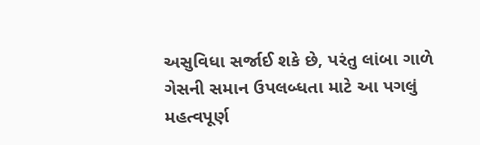અસુવિધા સર્જાઈ શકે છે, પરંતુ લાંબા ગાળે ગેસની સમાન ઉપલબ્ધતા માટે આ પગલું મહત્વપૂર્ણ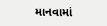માનવામાં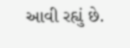આવી રહ્યું છે.